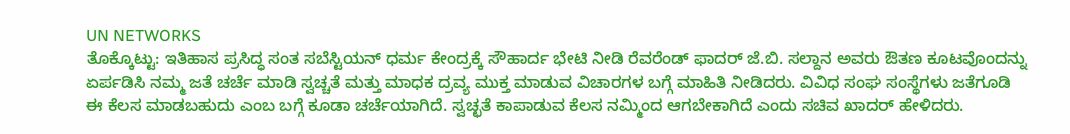UN NETWORKS
ತೊಕ್ಕೊಟ್ಟು: ಇತಿಹಾಸ ಪ್ರಸಿದ್ಧ ಸಂತ ಸಬೆಸ್ಟಿಯನ್ ಧರ್ಮ ಕೇಂದ್ರಕ್ಕೆ ಸೌಹಾರ್ದ ಭೇಟಿ ನೀಡಿ ರೆವರೆಂಡ್ ಫಾದರ್ ಜೆ.ಬಿ. ಸಲ್ದಾನ ಅವರು ಔತಣ ಕೂಟವೊಂದನ್ನು ಏರ್ಪಡಿಸಿ ನಮ್ಮ ಜತೆ ಚರ್ಚೆ ಮಾಡಿ ಸ್ವಚ್ಚತೆ ಮತ್ತು ಮಾಧಕ ದ್ರವ್ಯ ಮುಕ್ತ ಮಾಡುವ ವಿಚಾರಗಳ ಬಗ್ಗೆ ಮಾಹಿತಿ ನೀಡಿದರು. ವಿವಿಧ ಸಂಘ ಸಂಸ್ಥೆಗಳು ಜತೆಗೂಡಿ ಈ ಕೆಲಸ ಮಾಡಬಹುದು ಎಂಬ ಬಗ್ಗೆ ಕೂಡಾ ಚರ್ಚೆಯಾಗಿದೆ. ಸ್ವಚ್ಛತೆ ಕಾಪಾಡುವ ಕೆಲಸ ನಮ್ಮಿಂದ ಆಗಬೇಕಾಗಿದೆ ಎಂದು ಸಚಿವ ಖಾದರ್ ಹೇಳಿದರು.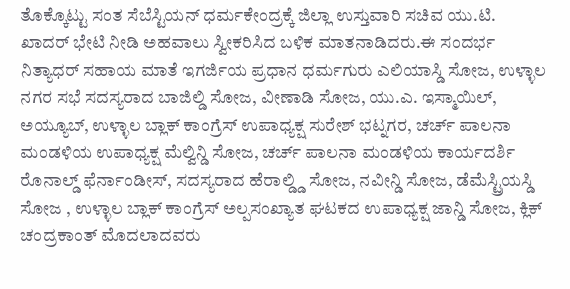ತೊಕ್ಕೊಟ್ಟು ಸಂತ ಸೆಬೆಸ್ಟಿಯನ್ ಧರ್ಮಕೇಂದ್ರಕ್ಕೆ ಜಿಲ್ಲಾ ಉಸ್ತುವಾರಿ ಸಚಿವ ಯು.ಟಿ. ಖಾದರ್ ಭೇಟಿ ನೀಡಿ ಅಹವಾಲು ಸ್ವೀಕರಿಸಿದ ಬಳಿಕ ಮಾತನಾಡಿದರು.ಈ ಸಂದರ್ಭ ನಿತ್ಯಾಧರ್ ಸಹಾಯ ಮಾತೆ ಇಗರ್ಜಿಯ ಪ್ರಧಾನ ಧರ್ಮಗುರು ಎಲಿಯಾಸ್ಡಿ ಸೋಜ, ಉಳ್ಳಾಲ ನಗರ ಸಭೆ ಸದಸ್ಯರಾದ ಬಾಜಿಲ್ಡಿ ಸೋಜ, ವೀಣಾಡಿ ಸೋಜ, ಯು.ಎ. ಇಸ್ಮಾಯಿಲ್, ಅಯ್ಯೂಬ್, ಉಳ್ಳಾಲ ಬ್ಲಾಕ್ ಕಾಂಗ್ರೆಸ್ ಉಪಾಧ್ಯಕ್ಷ ಸುರೇಶ್ ಭಟ್ನಗರ, ಚರ್ಚ್ ಪಾಲನಾ ಮಂಡಳಿಯ ಉಪಾಧ್ಯಕ್ಷ ಮೆಲ್ವಿನ್ಡಿ ಸೋಜ, ಚರ್ಚ್ ಪಾಲನಾ ಮಂಡಳಿಯ ಕಾರ್ಯದರ್ಶಿ ರೊನಾಲ್ಡ್ ಫೆರ್ನಾಂಡೀಸ್, ಸದಸ್ಯರಾದ ಹೆರಾಲ್ಡ್ಡಿ ಸೋಜ, ನವೀನ್ಡಿ ಸೋಜ, ಡೆಮೆಸ್ಟ್ರಿಯಸ್ಡಿ ಸೋಜ , ಉಳ್ಳಾಲ ಬ್ಲಾಕ್ ಕಾಂಗ್ರೆಸ್ ಅಲ್ಪಸಂಖ್ಯಾತ ಘಟಕದ ಉಪಾಧ್ಯಕ್ಷ ಜಾನ್ಡಿ ಸೋಜ, ಕ್ಲಿಕ್ ಚಂದ್ರಕಾಂತ್ ಮೊದಲಾದವರು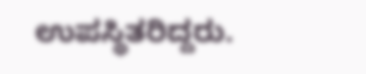ಉಪಸ್ಥಿತರಿದ್ದರು.